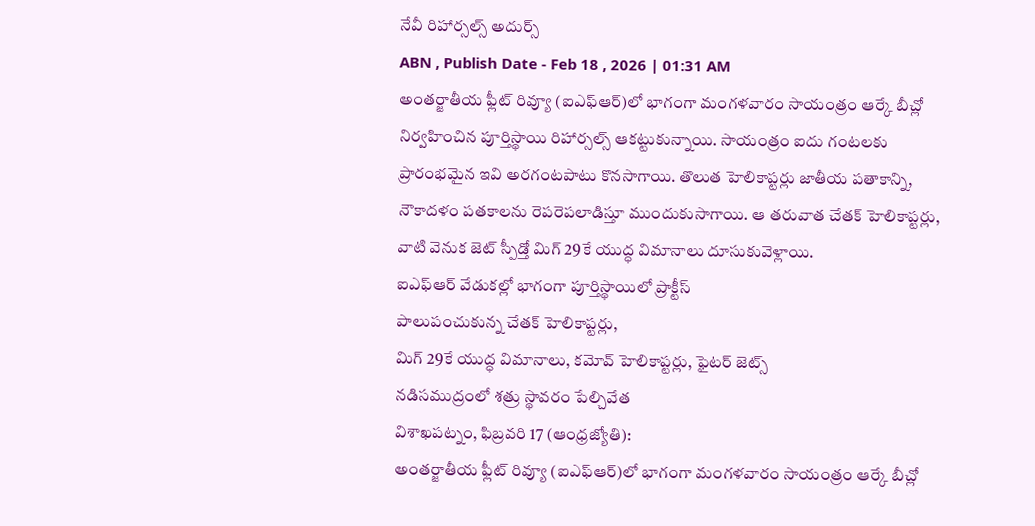నేవీ రిహార్సల్స్ అదుర్స్
ABN , Publish Date - Feb 18 , 2026 | 01:31 AM
అంతర్జాతీయ ఫ్లీట్ రివ్యూ (ఐఎఫ్ఆర్)లో భాగంగా మంగళవారం సాయంత్రం ఆర్కే బీచ్లో నిర్వహించిన పూర్తిస్థాయి రిహార్సల్స్ ఆకట్టుకున్నాయి. సాయంత్రం ఐదు గంటలకు ప్రారంభమైన ఇవి అరగంటపాటు కొనసాగాయి. తొలుత హెలికాప్టర్లు జాతీయ పతాకాన్ని, నౌకాదళం పతకాలను రెపరెపలాడిస్తూ ముందుకుసాగాయి. ఆ తరువాత చేతక్ హెలికాప్టర్లు, వాటి వెనుక జెట్ స్పీడ్తో మిగ్ 29కే యుద్ధ విమానాలు దూసుకువెళ్లాయి.
ఐఎఫ్ఆర్ వేడుకల్లో భాగంగా పూర్తిస్థాయిలో ప్రాక్టీస్
పాలుపంచుకున్న చేతక్ హెలికాప్టర్లు,
మిగ్ 29కే యుద్ధ విమానాలు, కమోవ్ హెలికాప్టర్లు, ఫైటర్ జెట్స్
నడిసముద్రంలో శత్రు స్థావరం పేల్చివేత
విశాఖపట్నం, ఫిబ్రవరి 17 (ఆంధ్రజ్యోతి):
అంతర్జాతీయ ఫ్లీట్ రివ్యూ (ఐఎఫ్ఆర్)లో భాగంగా మంగళవారం సాయంత్రం ఆర్కే బీచ్లో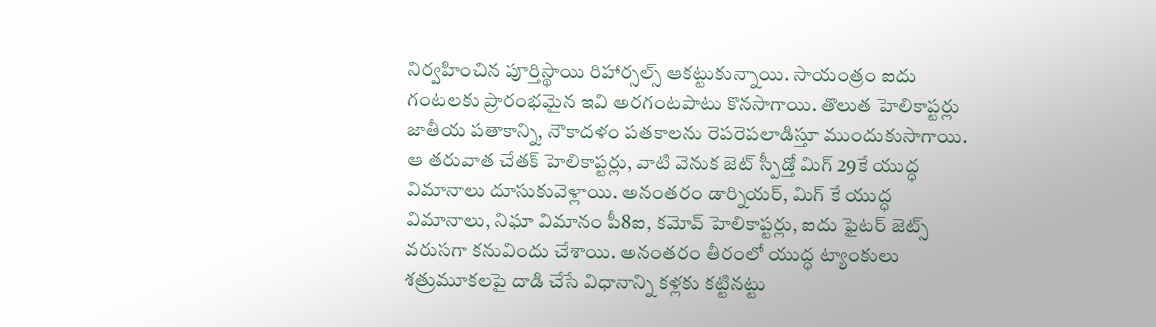నిర్వహించిన పూర్తిస్థాయి రిహార్సల్స్ ఆకట్టుకున్నాయి. సాయంత్రం ఐదు గంటలకు ప్రారంభమైన ఇవి అరగంటపాటు కొనసాగాయి. తొలుత హెలికాప్టర్లు జాతీయ పతాకాన్ని, నౌకాదళం పతకాలను రెపరెపలాడిస్తూ ముందుకుసాగాయి. ఆ తరువాత చేతక్ హెలికాప్టర్లు, వాటి వెనుక జెట్ స్పీడ్తో మిగ్ 29కే యుద్ధ విమానాలు దూసుకువెళ్లాయి. అనంతరం డార్నియర్, మిగ్ కే యుద్ధ విమానాలు, నిఘా విమానం పీ8ఐ, కమోవ్ హెలికాప్టర్లు, ఐదు ఫైటర్ జెట్స్ వరుసగా కనువిందు చేశాయి. అనంతరం తీరంలో యుద్ధ ట్యాంకులు శత్రుమూకలపై దాడి చేసే విధానాన్ని కళ్లకు కట్టినట్టు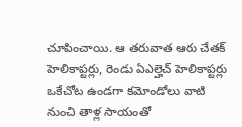చూపించాయి. ఆ తరువాత ఆరు చేతక్ హెలికాప్టర్లు, రెండు ఏఎల్హెచ్ హెలికాప్టర్లు ఒకేచోట ఉండగా కమోండోలు వాటి నుంచి తాళ్ల సాయంతో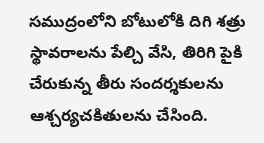సముద్రంలోని బోటులోకి దిగి శత్రు స్థావరాలను పేల్చి వేసి, తిరిగి పైకి చేరుకున్న తీరు సందర్శకులను ఆశ్చర్యచకితులను చేసింది.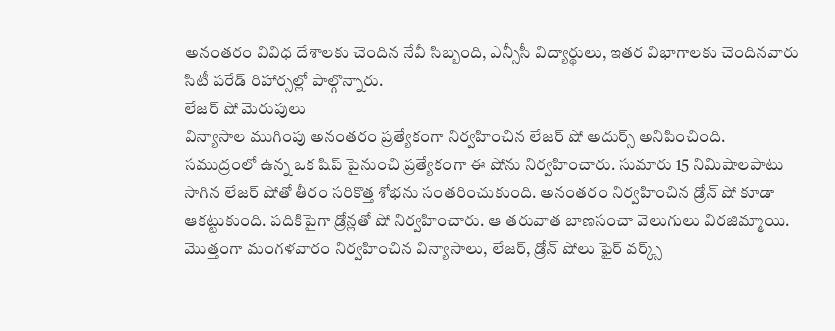అనంతరం వివిధ దేశాలకు చెందిన నేవీ సిబ్బంది, ఎన్సీసీ విద్యార్థులు, ఇతర విభాగాలకు చెందినవారు సిటీ పరేడ్ రిహార్సల్లో పాల్గొన్నారు.
లేజర్ షో మెరుపులు
విన్యాసాల ముగింపు అనంతరం ప్రత్యేకంగా నిర్వహించిన లేజర్ షో అదుర్స్ అనిపించింది. సముద్రంలో ఉన్న ఒక షిప్ పైనుంచి ప్రత్యేకంగా ఈ షోను నిర్వహించారు. సుమారు 15 నిమిషాలపాటు సాగిన లేజర్ షోతో తీరం సరికొత్త శోభను సంతరించుకుంది. అనంతరం నిర్వహించిన డ్రోన్ షో కూడా ఆకట్టుకుంది. పదికిపైగా డ్రోన్లతో షో నిర్వహించారు. ఆ తరువాత బాణసంచా వెలుగులు విరజిమ్మాయి. మొత్తంగా మంగళవారం నిర్వహించిన విన్యాసాలు, లేజర్, డ్రోన్ షోలు ఫైర్ వర్క్స్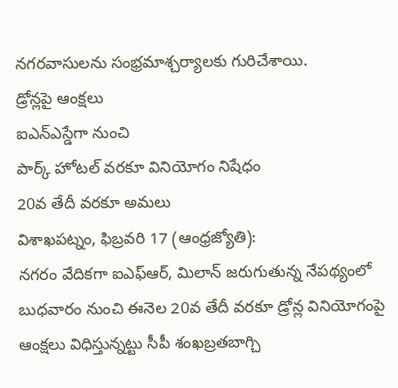నగరవాసులను సంభ్రమాశ్చర్యాలకు గురిచేశాయి.
డ్రోన్లపై ఆంక్షలు
ఐఎన్ఎస్డేగా నుంచి
పార్క్ హోటల్ వరకూ వినియోగం నిషేధం
20వ తేదీ వరకూ అమలు
విశాఖపట్నం, ఫిబ్రవరి 17 (ఆంధ్రజ్యోతి):
నగరం వేదికగా ఐఎఫ్ఆర్, మిలాన్ జరుగుతున్న నేపథ్యంలో బుధవారం నుంచి ఈనెల 20వ తేదీ వరకూ డ్రోన్ల వినియోగంపై ఆంక్షలు విధిస్తున్నట్టు సీపీ శంఖబ్రతబాగ్చి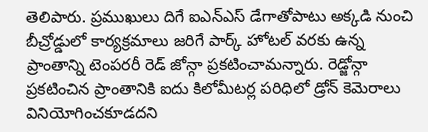తెలిపారు. ప్రముఖులు దిగే ఐఎన్ఎస్ డేగాతోపాటు అక్కడి నుంచి బీచ్రోడ్డులో కార్యక్రమాలు జరిగే పార్క్ హోటల్ వరకు ఉన్న ప్రాంతాన్ని టెంపరరీ రెడ్ జోన్గా ప్రకటించామన్నారు. రెడ్జోన్గా ప్రకటించిన ప్రాంతానికి ఐదు కిలోమీటర్ల పరిధిలో డ్రోన్ కెమెరాలు వినియోగించకూడదని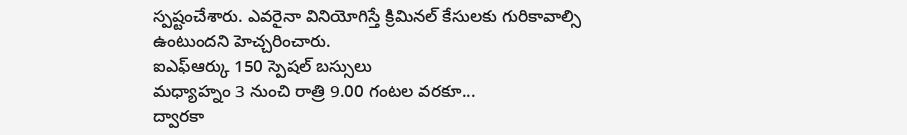స్పష్టంచేశారు. ఎవరైనా వినియోగిస్తే క్రిమినల్ కేసులకు గురికావాల్సి ఉంటుందని హెచ్చరించారు.
ఐఎఫ్ఆర్కు 150 స్పెషల్ బస్సులు
మధ్యాహ్నం 3 నుంచి రాత్రి 9.00 గంటల వరకూ...
ద్వారకా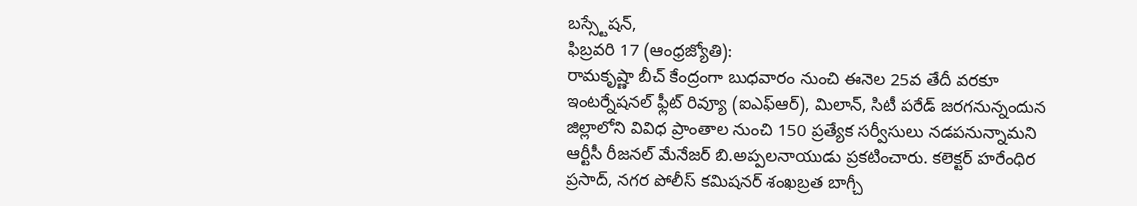బస్స్టేషన్,
ఫిబ్రవరి 17 (ఆంధ్రజ్యోతి):
రామకృష్ణా బీచ్ కేంద్రంగా బుధవారం నుంచి ఈనెల 25వ తేదీ వరకూ ఇంటర్నేషనల్ ఫ్లీట్ రివ్యూ (ఐఎఫ్ఆర్), మిలాన్, సిటీ పరేడ్ జరగనున్నందున జిల్లాలోని వివిధ ప్రాంతాల నుంచి 150 ప్రత్యేక సర్వీసులు నడపనున్నామని ఆర్టీసీ రీజనల్ మేనేజర్ బి.అప్పలనాయుడు ప్రకటించారు. కలెక్టర్ హరేంధిర ప్రసాద్, నగర పోలీస్ కమిషనర్ శంఖబ్రత బాగ్చీ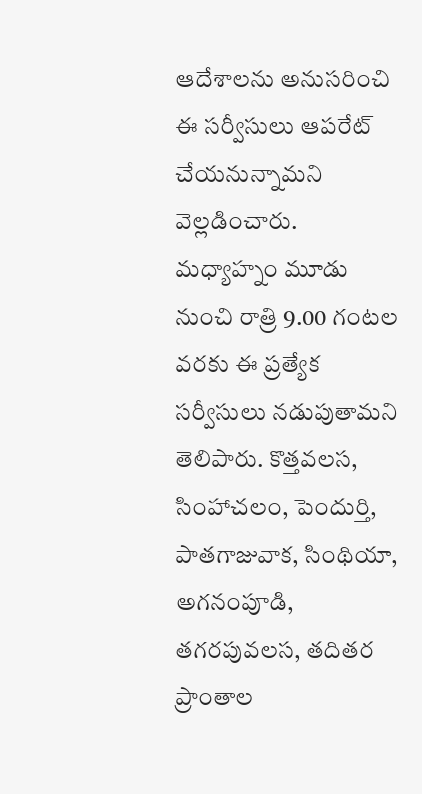ఆదేశాలను అనుసరించి ఈ సర్వీసులు ఆపరేట్ చేయనున్నామని వెల్లడించారు. మధ్యాహ్నం మూడు నుంచి రాత్రి 9.00 గంటల వరకు ఈ ప్రత్యేక సర్వీసులు నడుపుతామని తెలిపారు. కొత్తవలస, సింహాచలం, పెందుర్తి, పాతగాజువాక, సింథియా, అగనంపూడి, తగరపువలస, తదితర ప్రాంతాల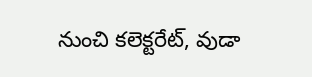నుంచి కలెక్టరేట్, వుడా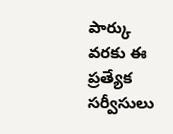పార్కు వరకు ఈ ప్రత్యేక సర్వీసులు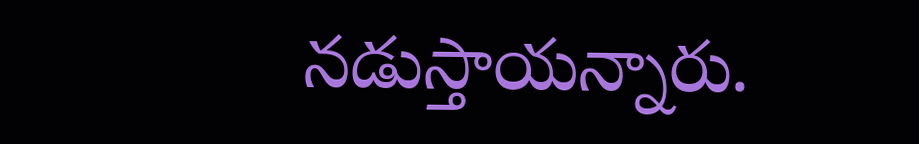నడుస్తాయన్నారు.